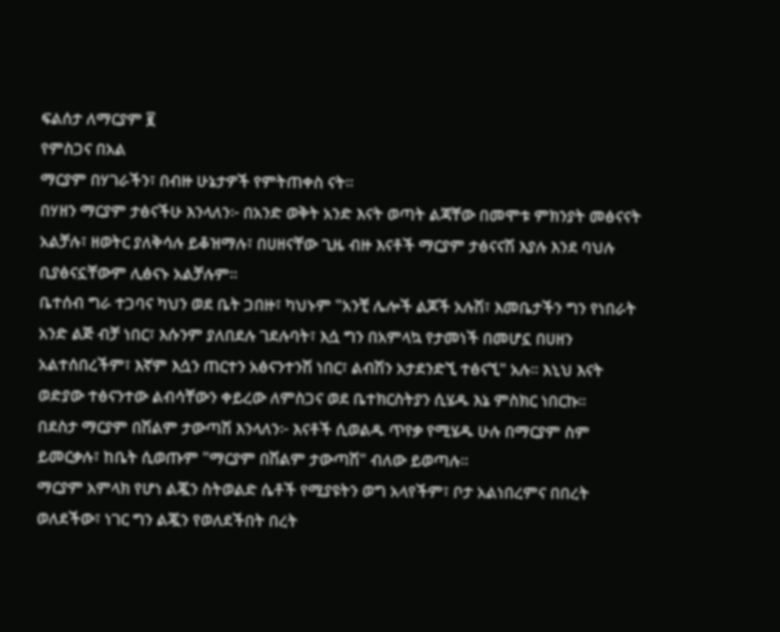ፍልሰታ ለማርያም ፪
የምስጋና በአል
ማርያም በሃገራችን፣ በብዙ ሁኔታዎች የምትጠቀስ ናት።
በሃዘን ማርያም ታፅናችሁ እንላለን፦ በአንድ ወቅት አንድ እናት ወጣት ልጃቸው በመሞቱ ምክንያት መፅናናት አልቻሉ፣ ዘወትር ያለቅሳሉ ይቆዝማሉ፣ በሀዘናቸው ጊዜ ብዙ እናቶች ማርያም ታፅናናሽ እያሉ እንደ ባህሉ ቢያፅናኗቸውም ሊፅናኑ አልቻሉም።
ቤተሰብ ግራ ተጋባና ካህን ወደ ቤት ጋበዙ፣ ካህኑም "አንቺ ሌሎች ልጆች አሉሽ፣ እመቤታችን ግን የነበራት አንድ ልጅ ብቻ ነበር፣ እሱንም ያለበደሉ ገደሉባት፣ እሷ ግን በአምላኳ የታመነች በመሆኗ በሀዘን አልተሰበረችም፣ እኛም እሷን ጠርተን አፅናንተንሽ ነበር፣ ልብሽን አታደንድኚ ተፅናኚ" አሉ። እኒህ እናት ወድያው ተፅናንተው ልብሳቸውን ቀይረው ለምስጋና ወደ ቤተክርስትያን ሲሄዱ እኔ ምስክር ነበርኩ።
በደስታ ማርያም በሽልም ታውጣሽ እንላለን፦ እናቶች ሲወልዱ ጥየቃ የሚሄዱ ሁሉ በማርያም ስም ይመርቃሉ፣ ከቤት ሲወጡም "ማርያም በሽልም ታውጣሽ" ብለው ይወጣሉ።
ማርያም አምላክ የሆነ ልጇን ስትወልድ ሴቶች የሚያዩትን ወግ አላየችም፣ ቦታ አልነበረምና በበረት ወለደችው፣ ነገር ግን ልጇን የወለደችበት በረት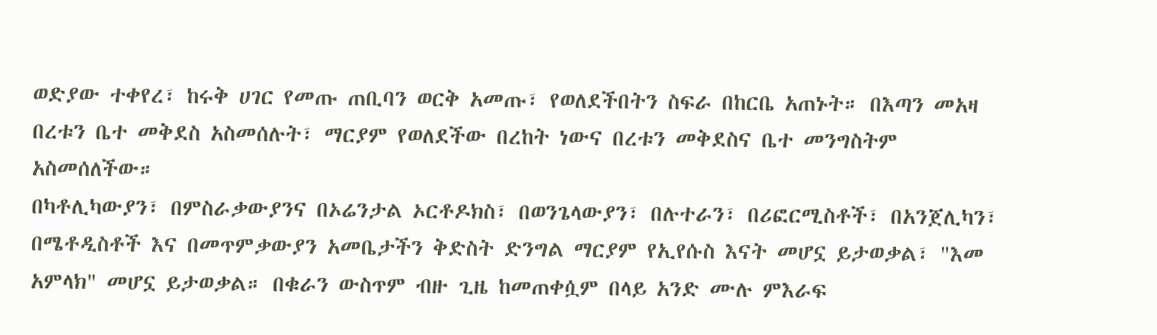ወድያው ተቀየረ፣ ከሩቅ ሀገር የመጡ ጠቢባን ወርቅ አመጡ፣ የወለደችበትን ስፍራ በከርቤ አጠኑት። በእጣን መአዛ በረቱን ቤተ መቅደስ አስመሰሉት፣ ማርያም የወለደችው በረከት ነውና በረቱን መቅደስና ቤተ መንግስትም አስመሰለችው።
በካቶሊካውያን፣ በምስራቃውያንና በኦሬንታል ኦርቶዶክስ፣ በወንጌላውያን፣ በሉተራን፣ በሪፎርሚስቶች፣ በአንጀሊካን፣ በሜቶዲስቶች እና በመጥምቃውያን አመቤታችን ቅድስት ድንግል ማርያም የኢየሱስ እናት መሆኗ ይታወቃል፣ "እመ አምላክ" መሆኗ ይታወቃል። በቁራን ውስጥም ብዙ ጊዜ ከመጠቀሷም በላይ አንድ ሙሉ ምእራፍ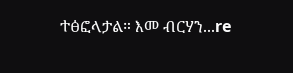ተፅፎላታል። እመ ብርሃን...re